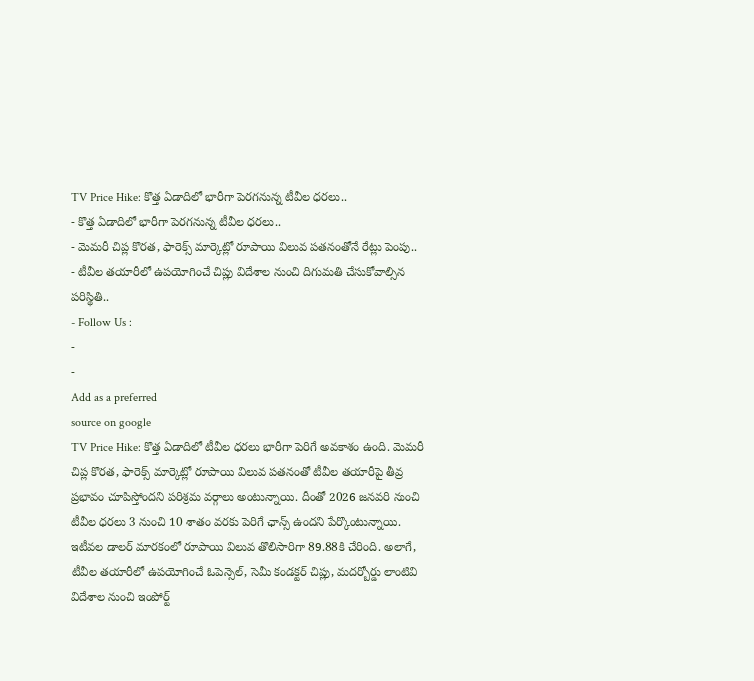TV Price Hike: కొత్త ఏడాదిలో భారీగా పెరగనున్న టీవీల ధరలు..
- కొత్త ఏడాదిలో భారీగా పెరగనున్న టీవీల ధరలు..
- మెమరీ చిప్ల కొరత, ఫారెక్స్ మార్కెట్లో రూపాయి విలువ పతనంతోనే రేట్లు పెంపు..
- టీవీల తయారీలో ఉపయోగించే చిప్లు విదేశాల నుంచి దిగుమతి చేసుకోవాల్సిన పరిస్థితి..
- Follow Us :
-
-
Add as a preferred
source on google
TV Price Hike: కొత్త ఏడాదిలో టీవీల ధరలు భారీగా పెరిగే అవకాశం ఉంది. మెమరీ చిప్ల కొరత, ఫారెక్స్ మార్కెట్లో రూపాయి విలువ పతనంతో టీవీల తయారీపై తీవ్ర ప్రభావం చూపిస్తోందని పరిశ్రమ వర్గాలు అంటున్నాయి. దీంతో 2026 జనవరి నుంచి టీవీల ధరలు 3 నుంచి 10 శాతం వరకు పెరిగే ఛాన్స్ ఉందని పేర్కొంటున్నాయి. ఇటీవల డాలర్ మారకంలో రూపాయి విలువ తొలిసారిగా 89.88కి చేరింది. అలాగే, టీవీల తయారీలో ఉపయోగించే ఓపెన్సెల్, సెమీ కండక్టర్ చిప్లు, మదర్బోర్డు లాంటివి విదేశాల నుంచి ఇంపోర్ట్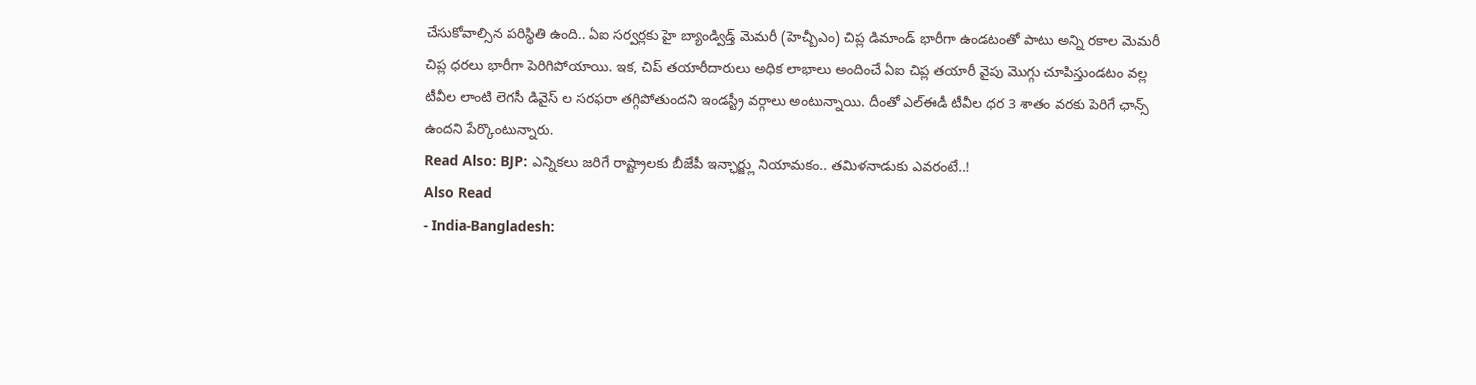చేసుకోవాల్సిన పరిస్థితి ఉంది.. ఏఐ సర్వర్లకు హై బ్యాండ్విడ్త్ మెమరీ (హెచ్బీఎం) చిప్ల డిమాండ్ భారీగా ఉండటంతో పాటు అన్ని రకాల మెమరీ చిప్ల ధరలు భారీగా పెరిగిపోయాయి. ఇక, చిప్ తయారీదారులు అధిక లాభాలు అందించే ఏఐ చిప్ల తయారీ వైపు మొగ్గు చూపిస్తుండటం వల్ల టీవీల లాంటి లెగసీ డివైస్ ల సరఫరా తగ్గిపోతుందని ఇండస్ట్రీ వర్గాలు అంటున్నాయి. దీంతో ఎల్ఈడీ టీవీల ధర 3 శాతం వరకు పెరిగే ఛాన్స్ ఉందని పేర్కొంటున్నారు.
Read Also: BJP: ఎన్నికలు జరిగే రాష్ట్రాలకు బీజేపీ ఇన్ఛార్జ్లు నియామకం.. తమిళనాడుకు ఎవరంటే..!
Also Read
- India-Bangladesh: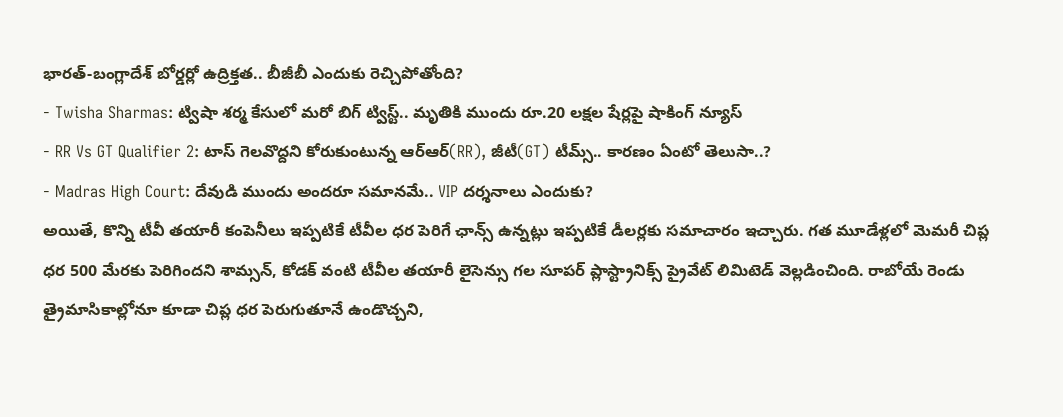భారత్-బంగ్లాదేశ్ బోర్డర్లో ఉద్రిక్తత.. బీజీబీ ఎందుకు రెచ్చిపోతోంది?
- Twisha Sharmas: ట్విషా శర్మ కేసులో మరో బిగ్ ట్విస్ట్.. మృతికి ముందు రూ.20 లక్షల షేర్లపై షాకింగ్ న్యూస్
- RR Vs GT Qualifier 2: టాస్ గెలవొద్దని కోరుకుంటున్న ఆర్ఆర్(RR), జీటీ(GT) టీమ్స్.. కారణం ఏంటో తెలుసా..?
- Madras High Court: దేవుడి ముందు అందరూ సమానమే.. VIP దర్శనాలు ఎందుకు?
అయితే, కొన్ని టీవీ తయారీ కంపెనీలు ఇప్పటికే టీవీల ధర పెరిగే ఛాన్స్ ఉన్నట్లు ఇప్పటికే డీలర్లకు సమాచారం ఇచ్చారు. గత మూడేళ్లలో మెమరీ చిప్ల ధర 500 మేరకు పెరిగిందని శామ్సన్, కోడక్ వంటి టీవీల తయారీ లైసెన్సు గల సూపర్ ప్లాస్ట్రానిక్స్ ప్రైవేట్ లిమిటెడ్ వెల్లడించింది. రాబోయే రెండు త్రైమాసికాల్లోనూ కూడా చిప్ల ధర పెరుగుతూనే ఉండొచ్చని,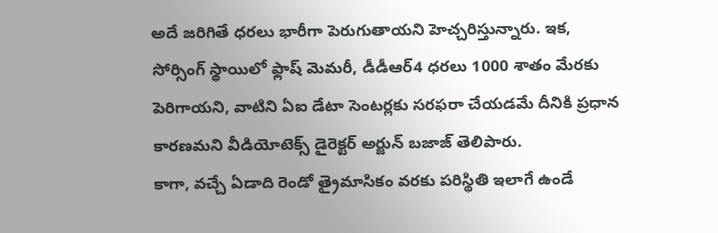అదే జరిగితే ధరలు భారీగా పెరుగుతాయని హెచ్చరిస్తున్నారు. ఇక, సోర్సింగ్ స్థాయిలో ఫ్లాష్ మెమరీ, డీడీఆర్4 ధరలు 1000 శాతం మేరకు పెరిగాయని, వాటిని ఏఐ డేటా సెంటర్లకు సరఫరా చేయడమే దీనికి ప్రధాన కారణమని వీడియోటెక్స్ డైరెక్టర్ అర్జున్ బజాజ్ తెలిపారు.
కాగా, వచ్చే ఏడాది రెండో త్రైమాసికం వరకు పరిస్థితి ఇలాగే ఉండే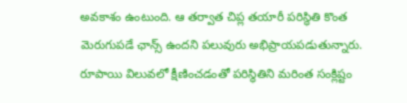అవకాశం ఉంటుంది. ఆ తర్వాత చిప్ల తయారీ పరిస్థితి కొంత మెరుగుపడే ఛాన్స్ ఉందని పలువురు అభిప్రాయపడుతున్నారు. రూపాయి విలువలో క్షీణించడంతో పరిస్థితిని మరింత సంక్లిష్టం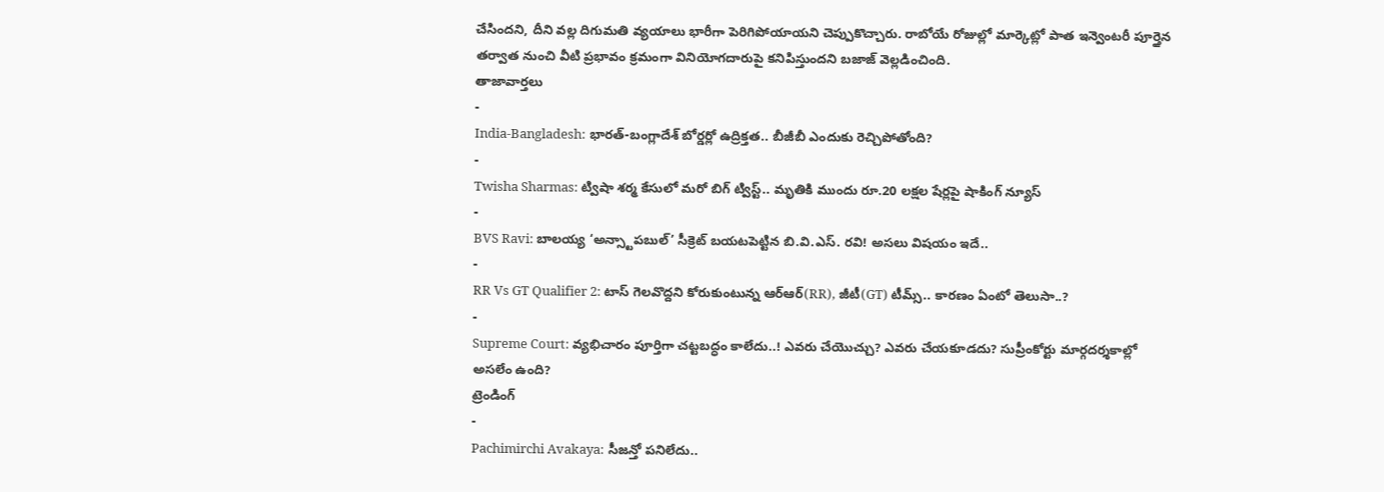చేసిందని, దీని వల్ల దిగుమతి వ్యయాలు భారీగా పెరిగిపోయాయని చెప్పుకొచ్చారు. రాబోయే రోజుల్లో మార్కెట్లో పాత ఇన్వెంటరీ పూర్తైన తర్వాత నుంచి వీటి ప్రభావం క్రమంగా వినియోగదారుపై కనిపిస్తుందని బజాజ్ వెల్లడించింది.
తాజావార్తలు
-
India-Bangladesh: భారత్-బంగ్లాదేశ్ బోర్డర్లో ఉద్రిక్తత.. బీజీబీ ఎందుకు రెచ్చిపోతోంది?
-
Twisha Sharmas: ట్విషా శర్మ కేసులో మరో బిగ్ ట్విస్ట్.. మృతికి ముందు రూ.20 లక్షల షేర్లపై షాకింగ్ న్యూస్
-
BVS Ravi: బాలయ్య ‘అన్స్టాపబుల్’ సీక్రెట్ బయటపెట్టిన బి.వి.ఎస్. రవి! అసలు విషయం ఇదే..
-
RR Vs GT Qualifier 2: టాస్ గెలవొద్దని కోరుకుంటున్న ఆర్ఆర్(RR), జీటీ(GT) టీమ్స్.. కారణం ఏంటో తెలుసా..?
-
Supreme Court: వ్యభిచారం పూర్తిగా చట్టబద్ధం కాలేదు..! ఎవరు చేయొచ్చు? ఎవరు చేయకూడదు? సుప్రీంకోర్టు మార్గదర్శకాల్లో అసలేం ఉంది?
ట్రెండింగ్
-
Pachimirchi Avakaya: సీజన్తో పనిలేదు..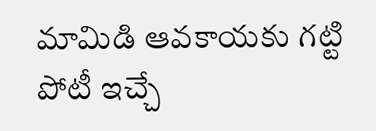మామిడి ఆవకాయకు గట్టి పోటీ ఇచ్చే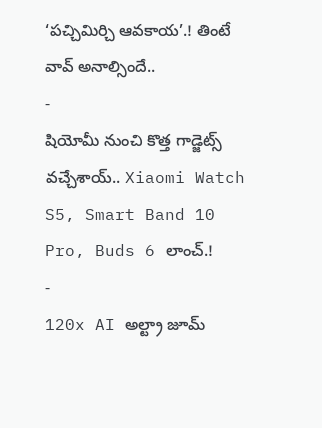‘పచ్చిమిర్చి ఆవకాయ’.! తింటే వావ్ అనాల్సిందే..
-
షియోమీ నుంచి కొత్త గాడ్జెట్స్ వచ్చేశాయ్.. Xiaomi Watch S5, Smart Band 10 Pro, Buds 6 లాంచ్.!
-
120x AI అల్ట్రా జూమ్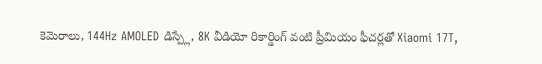కెమెరాలు, 144Hz AMOLED డిస్ప్లే, 8K వీడియో రికార్డింగ్ వంటి ప్రీమియం ఫీచర్లతో Xiaomi 17T,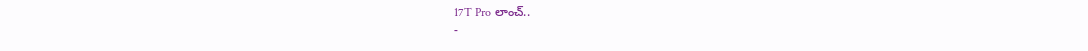17T Pro లాంచ్..
-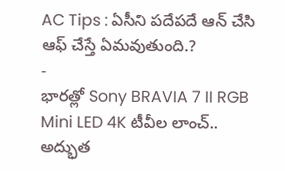AC Tips : ఏసీని పదేపదే ఆన్ చేసి ఆఫ్ చేస్తే ఏమవుతుంది.?
-
భారత్లో Sony BRAVIA 7 II RGB Mini LED 4K టీవీల లాంచ్.. అద్భుత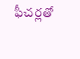ఫీచర్లతో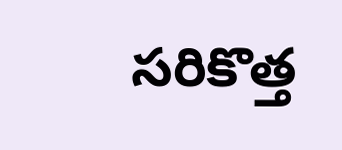సరికొత్త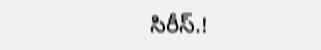సిరీస్.!